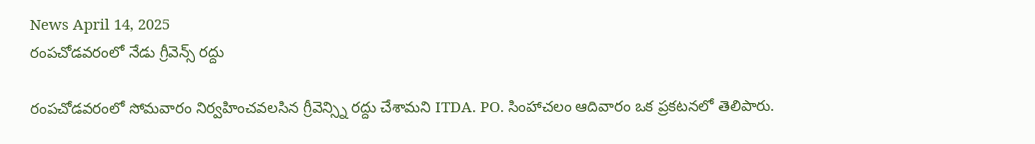News April 14, 2025
రంపచోడవరంలో నేడు గ్రీవెన్స్ రద్దు

రంపచోడవరంలో సోమవారం నిర్వహించవలసిన గ్రీవెన్స్ని రద్దు చేశామని ITDA. PO. సింహాచలం ఆదివారం ఒక ప్రకటనలో తెలిపారు.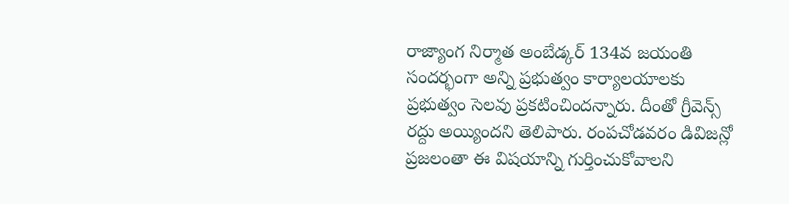రాజ్యాంగ నిర్మాత అంబేడ్కర్ 134వ జయంతి సందర్భంగా అన్ని ప్రభుత్వం కార్యాలయాలకు ప్రభుత్వం సెలవు ప్రకటించిందన్నారు. దీంతో గ్రీవెన్స్ రద్దు అయ్యిందని తెలిపారు. రంపచోడవరం డివిజన్లో ప్రజలంతా ఈ విషయాన్ని గుర్తించుకోవాలని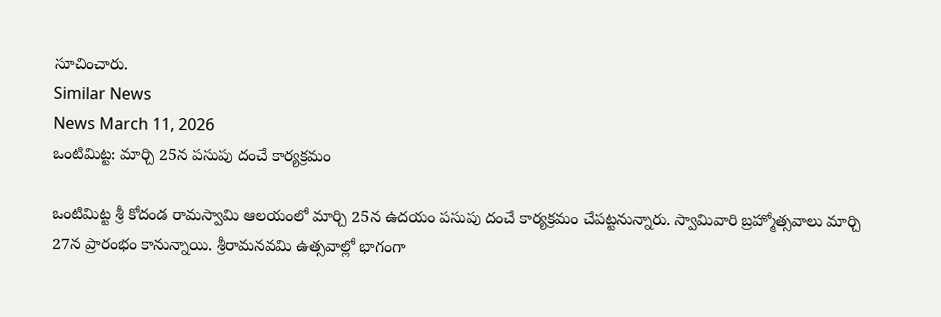సూచించారు.
Similar News
News March 11, 2026
ఒంటిమిట్ట: మార్చి 25న పసుపు దంచే కార్యక్రమం

ఒంటిమిట్ట శ్రీ కోదండ రామస్వామి ఆలయంలో మార్చి 25న ఉదయం పసుపు దంచే కార్యక్రమం చేపట్టనున్నారు. స్వామివారి బ్రహ్మోత్సవాలు మార్చి 27న ప్రారంభం కానున్నాయి. శ్రీరామనవమి ఉత్సవాల్లో భాగంగా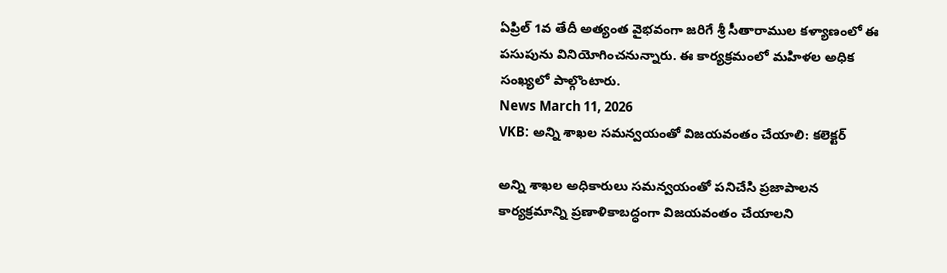ఏప్రిల్ 1వ తేదీ అత్యంత వైభవంగా జరిగే శ్రీ సీతారాముల కళ్యాణంలో ఈ పసుపును వినియోగించనున్నారు. ఈ కార్యక్రమంలో మహిళల అధిక సంఖ్యలో పాల్గొంటారు.
News March 11, 2026
VKB: అన్ని శాఖల సమన్వయంతో విజయవంతం చేయాలి: కలెక్టర్

అన్ని శాఖల అధికారులు సమన్వయంతో పనిచేసి ప్రజాపాలన కార్యక్రమాన్ని ప్రణాళికాబద్ధంగా విజయవంతం చేయాలని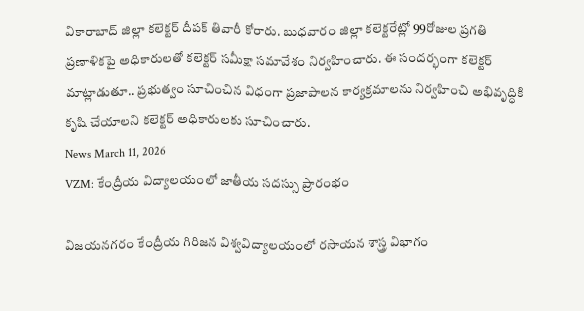వికారాబాద్ జిల్లా కలెక్టర్ దీపక్ తివారీ కోరారు. బుధవారం జిల్లా కలెక్టరేట్లో 99రోజుల ప్రగతి ప్రణాళికపై అధికారులతో కలెక్టర్ సమీక్షా సమావేశం నిర్వహించారు. ఈ సందర్భంగా కలెక్టర్ మాట్లాడుతూ.. ప్రభుత్వం సూచించిన విధంగా ప్రజాపాలన కార్యక్రమాలను నిర్వహించి అభివృద్ధికి కృషి చేయాలని కలెక్టర్ అధికారులకు సూచించారు.
News March 11, 2026
VZM: కేంద్రీయ విద్యాలయంలో జాతీయ సదస్సు ప్రారంభం

విజయనగరం కేంద్రీయ గిరిజన విశ్వవిద్యాలయంలో రసాయన శాస్త్ర విభాగం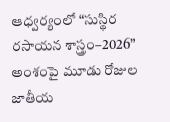ఆధ్వర్యంలో “సుస్థిర రసాయన శాస్త్రం–2026” అంశంపై మూడు రోజుల జాతీయ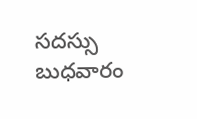సదస్సు బుధవారం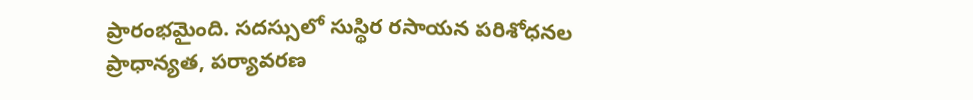ప్రారంభమైంది. సదస్సులో సుస్థిర రసాయన పరిశోధనల ప్రాధాన్యత, పర్యావరణ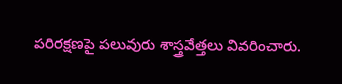పరిరక్షణపై పలువురు శాస్త్రవేత్తలు వివరించారు.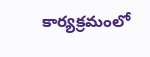కార్యక్రమంలో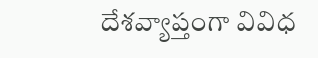దేశవ్యాప్తంగా వివిధ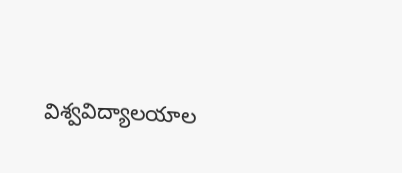విశ్వవిద్యాలయాల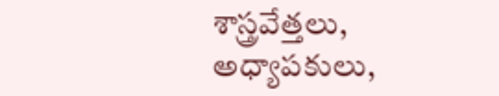శాస్త్రవేత్తలు, అధ్యాపకులు,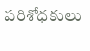పరిశోధకులు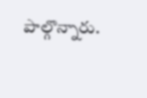పాల్గొన్నారు.